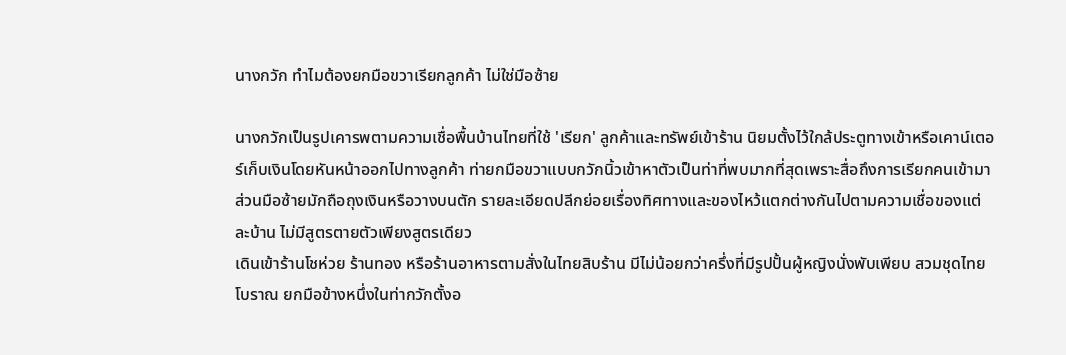นางกวัก ทำไมต้องยกมือขวาเรียกลูกค้า ไม่ใช่มือซ้าย

นางกวักเป็นรูปเคารพตามความเชื่อพื้นบ้านไทยที่ใช้ 'เรียก' ลูกค้าและทรัพย์เข้าร้าน นิยมตั้งไว้ใกล้ประตูทางเข้าหรือเคาน์เตอร์เก็บเงินโดยหันหน้าออกไปทางลูกค้า ท่ายกมือขวาแบบกวักนิ้วเข้าหาตัวเป็นท่าที่พบมากที่สุดเพราะสื่อถึงการเรียกคนเข้ามา ส่วนมือซ้ายมักถือถุงเงินหรือวางบนตัก รายละเอียดปลีกย่อยเรื่องทิศทางและของไหว้แตกต่างกันไปตามความเชื่อของแต่ละบ้าน ไม่มีสูตรตายตัวเพียงสูตรเดียว
เดินเข้าร้านโชห่วย ร้านทอง หรือร้านอาหารตามสั่งในไทยสิบร้าน มีไม่น้อยกว่าครึ่งที่มีรูปปั้นผู้หญิงนั่งพับเพียบ สวมชุดไทยโบราณ ยกมือข้างหนึ่งในท่ากวักตั้งอ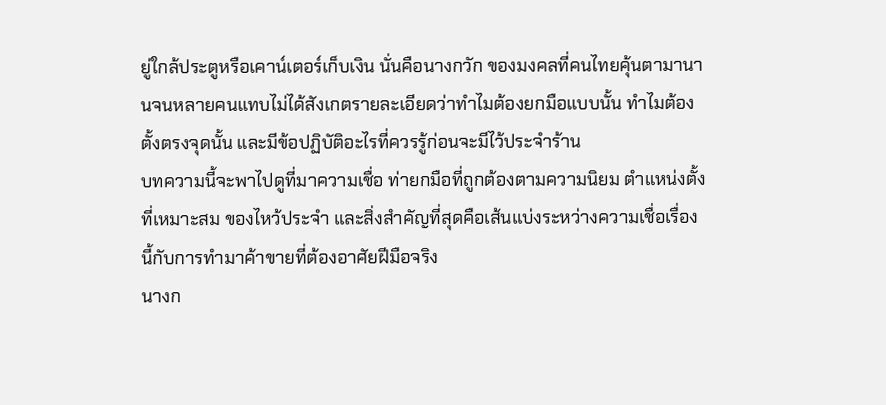ยู่ใกล้ประตูหรือเคาน์เตอร์เก็บเงิน นั่นคือนางกวัก ของมงคลที่คนไทยคุ้นตามานานจนหลายคนแทบไม่ได้สังเกตรายละเอียดว่าทำไมต้องยกมือแบบนั้น ทำไมต้องตั้งตรงจุดนั้น และมีข้อปฏิบัติอะไรที่ควรรู้ก่อนจะมีไว้ประจำร้าน
บทความนี้จะพาไปดูที่มาความเชื่อ ท่ายกมือที่ถูกต้องตามความนิยม ตำแหน่งตั้งที่เหมาะสม ของไหว้ประจำ และสิ่งสำคัญที่สุดคือเส้นแบ่งระหว่างความเชื่อเรื่องนี้กับการทำมาค้าขายที่ต้องอาศัยฝีมือจริง
นางก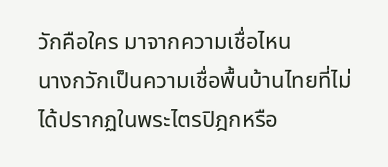วักคือใคร มาจากความเชื่อไหน
นางกวักเป็นความเชื่อพื้นบ้านไทยที่ไม่ได้ปรากฏในพระไตรปิฎกหรือ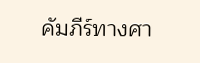คัมภีร์ทางศา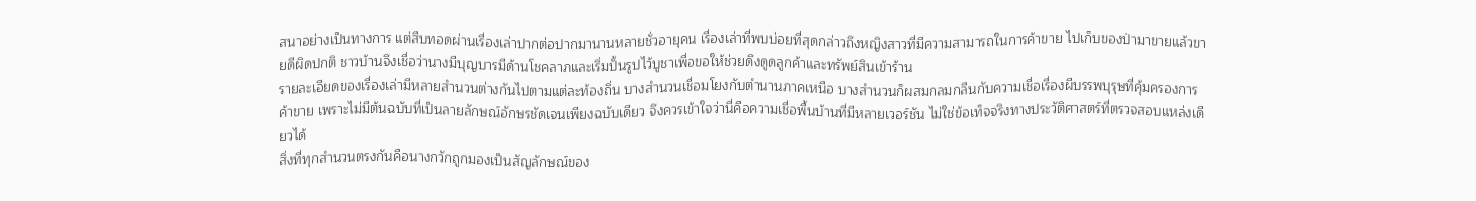สนาอย่างเป็นทางการ แต่สืบทอดผ่านเรื่องเล่าปากต่อปากมานานหลายชั่วอายุคน เรื่องเล่าที่พบบ่อยที่สุดกล่าวถึงหญิงสาวที่มีความสามารถในการค้าขาย ไปเก็บของป่ามาขายแล้วขายดีผิดปกติ ชาวบ้านจึงเชื่อว่านางมีบุญบารมีด้านโชคลาภและเริ่มปั้นรูปไว้บูชาเพื่อขอให้ช่วยดึงดูดลูกค้าและทรัพย์สินเข้าร้าน
รายละเอียดของเรื่องเล่ามีหลายสำนวนต่างกันไปตามแต่ละท้องถิ่น บางสำนวนเชื่อมโยงกับตำนานภาคเหนือ บางสำนวนก็ผสมกลมกลืนกับความเชื่อเรื่องผีบรรพบุรุษที่คุ้มครองการค้าขาย เพราะไม่มีต้นฉบับที่เป็นลายลักษณ์อักษรชัดเจนเพียงฉบับเดียว จึงควรเข้าใจว่านี่คือความเชื่อพื้นบ้านที่มีหลายเวอร์ชัน ไม่ใช่ข้อเท็จจริงทางประวัติศาสตร์ที่ตรวจสอบแหล่งเดียวได้
สิ่งที่ทุกสำนวนตรงกันคือนางกวักถูกมองเป็นสัญลักษณ์ของ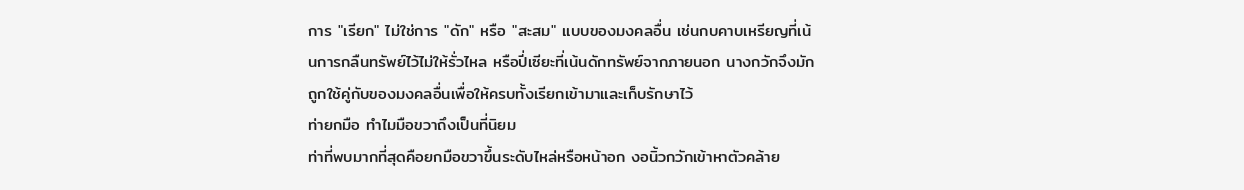การ "เรียก" ไม่ใช่การ "ดัก" หรือ "สะสม" แบบของมงคลอื่น เช่นกบคาบเหรียญที่เน้นการกลืนทรัพย์ไว้ไม่ให้รั่วไหล หรือปี่เซียะที่เน้นดักทรัพย์จากภายนอก นางกวักจึงมักถูกใช้คู่กับของมงคลอื่นเพื่อให้ครบทั้งเรียกเข้ามาและเก็บรักษาไว้
ท่ายกมือ ทำไมมือขวาถึงเป็นที่นิยม
ท่าที่พบมากที่สุดคือยกมือขวาขึ้นระดับไหล่หรือหน้าอก งอนิ้วกวักเข้าหาตัวคล้าย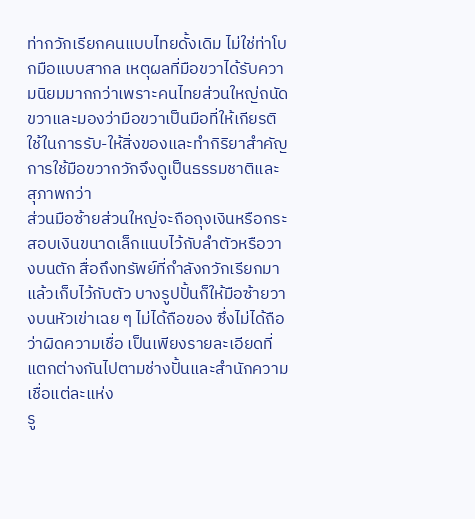ท่ากวักเรียกคนแบบไทยดั้งเดิม ไม่ใช่ท่าโบกมือแบบสากล เหตุผลที่มือขวาได้รับความนิยมมากกว่าเพราะคนไทยส่วนใหญ่ถนัดขวาและมองว่ามือขวาเป็นมือที่ให้เกียรติ ใช้ในการรับ-ให้สิ่งของและทำกิริยาสำคัญ การใช้มือขวากวักจึงดูเป็นธรรมชาติและสุภาพกว่า
ส่วนมือซ้ายส่วนใหญ่จะถือถุงเงินหรือกระสอบเงินขนาดเล็กแนบไว้กับลำตัวหรือวางบนตัก สื่อถึงทรัพย์ที่กำลังกวักเรียกมาแล้วเก็บไว้กับตัว บางรูปปั้นก็ให้มือซ้ายวางบนหัวเข่าเฉย ๆ ไม่ได้ถือของ ซึ่งไม่ได้ถือว่าผิดความเชื่อ เป็นเพียงรายละเอียดที่แตกต่างกันไปตามช่างปั้นและสำนักความเชื่อแต่ละแห่ง
รู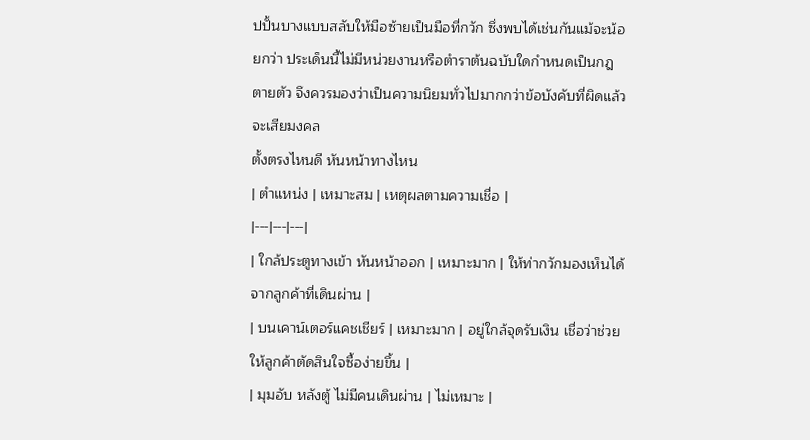ปปั้นบางแบบสลับให้มือซ้ายเป็นมือที่กวัก ซึ่งพบได้เช่นกันแม้จะน้อยกว่า ประเด็นนี้ไม่มีหน่วยงานหรือตำราต้นฉบับใดกำหนดเป็นกฎตายตัว จึงควรมองว่าเป็นความนิยมทั่วไปมากกว่าข้อบังคับที่ผิดแล้วจะเสียมงคล
ตั้งตรงไหนดี หันหน้าทางไหน
| ตำแหน่ง | เหมาะสม | เหตุผลตามความเชื่อ |
|---|---|---|
| ใกล้ประตูทางเข้า หันหน้าออก | เหมาะมาก | ให้ท่ากวักมองเห็นได้จากลูกค้าที่เดินผ่าน |
| บนเคาน์เตอร์แคชเชียร์ | เหมาะมาก | อยู่ใกล้จุดรับเงิน เชื่อว่าช่วยให้ลูกค้าตัดสินใจซื้อง่ายขึ้น |
| มุมอับ หลังตู้ ไม่มีคนเดินผ่าน | ไม่เหมาะ |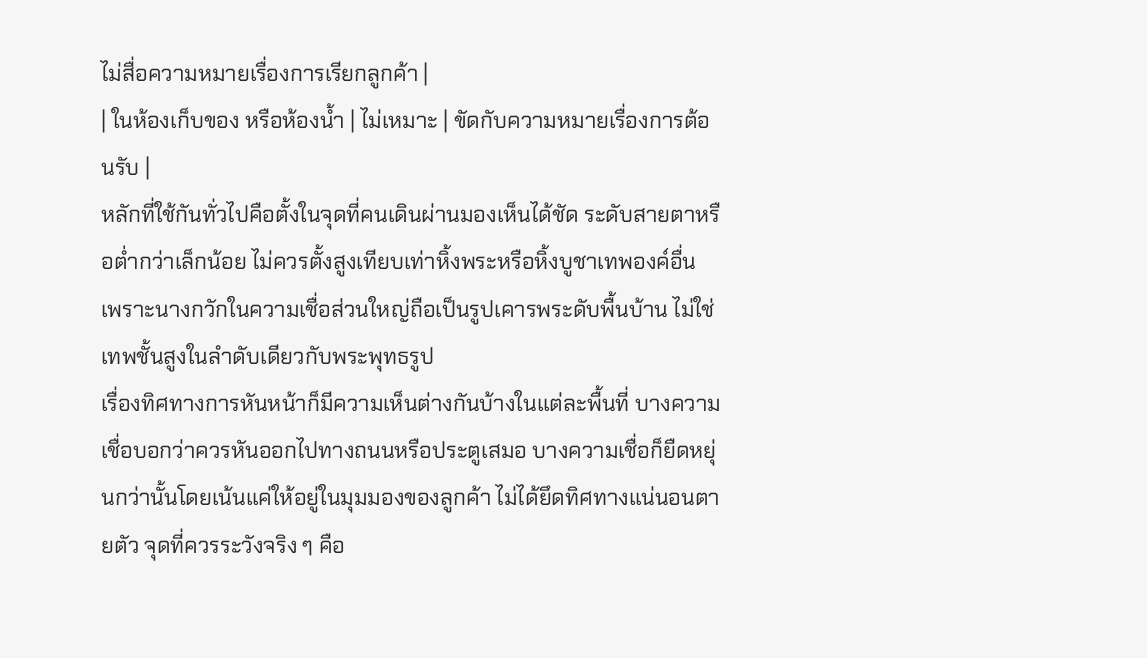ไม่สื่อความหมายเรื่องการเรียกลูกค้า |
| ในห้องเก็บของ หรือห้องน้ำ | ไม่เหมาะ | ขัดกับความหมายเรื่องการต้อนรับ |
หลักที่ใช้กันทั่วไปคือตั้งในจุดที่คนเดินผ่านมองเห็นได้ชัด ระดับสายตาหรือต่ำกว่าเล็กน้อย ไม่ควรตั้งสูงเทียบเท่าหิ้งพระหรือหิ้งบูชาเทพองค์อื่น เพราะนางกวักในความเชื่อส่วนใหญ่ถือเป็นรูปเคารพระดับพื้นบ้าน ไม่ใช่เทพชั้นสูงในลำดับเดียวกับพระพุทธรูป
เรื่องทิศทางการหันหน้าก็มีความเห็นต่างกันบ้างในแต่ละพื้นที่ บางความเชื่อบอกว่าควรหันออกไปทางถนนหรือประตูเสมอ บางความเชื่อก็ยืดหยุ่นกว่านั้นโดยเน้นแค่ให้อยู่ในมุมมองของลูกค้า ไม่ได้ยึดทิศทางแน่นอนตายตัว จุดที่ควรระวังจริง ๆ คือ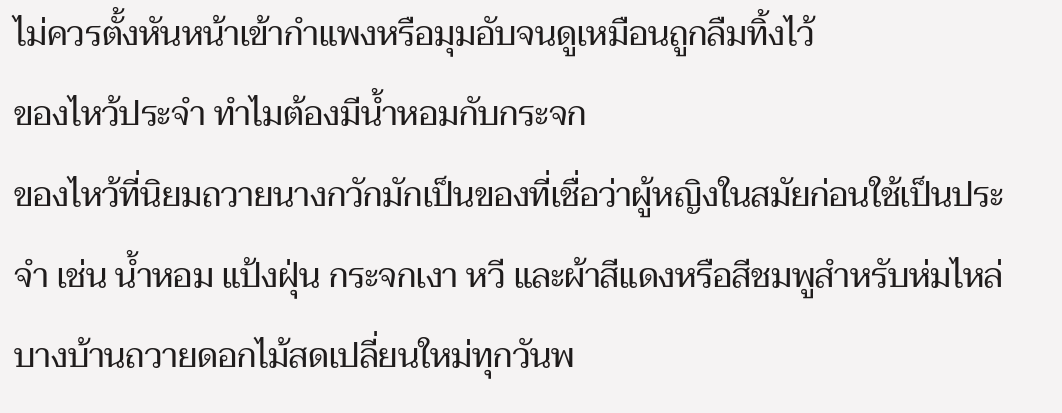ไม่ควรตั้งหันหน้าเข้ากำแพงหรือมุมอับจนดูเหมือนถูกลืมทิ้งไว้
ของไหว้ประจำ ทำไมต้องมีน้ำหอมกับกระจก
ของไหว้ที่นิยมถวายนางกวักมักเป็นของที่เชื่อว่าผู้หญิงในสมัยก่อนใช้เป็นประจำ เช่น น้ำหอม แป้งฝุ่น กระจกเงา หวี และผ้าสีแดงหรือสีชมพูสำหรับห่มไหล่ บางบ้านถวายดอกไม้สดเปลี่ยนใหม่ทุกวันพ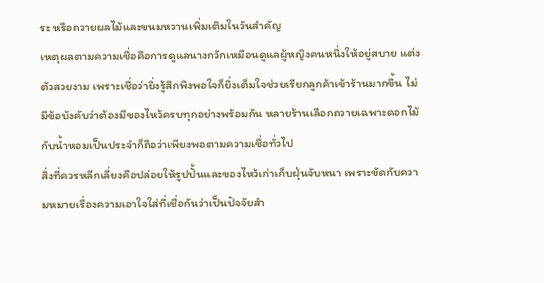ระ หรือถวายผลไม้และขนมหวานเพิ่มเติมในวันสำคัญ
เหตุผลตามความเชื่อคือการดูแลนางกวักเหมือนดูแลผู้หญิงคนหนึ่งให้อยู่สบาย แต่งตัวสวยงาม เพราะเชื่อว่ายิ่งรู้สึกพึงพอใจก็ยิ่งเต็มใจช่วยเรียกลูกค้าเข้าร้านมากขึ้น ไม่มีข้อบังคับว่าต้องมีของไหว้ครบทุกอย่างพร้อมกัน หลายร้านเลือกถวายเฉพาะดอกไม้กับน้ำหอมเป็นประจำก็ถือว่าเพียงพอตามความเชื่อทั่วไป
สิ่งที่ควรหลีกเลี่ยงคือปล่อยให้รูปปั้นและของไหว้เก่าเก็บฝุ่นจับหนา เพราะขัดกับความหมายเรื่องความเอาใจใส่ที่เชื่อกันว่าเป็นปัจจัยสำ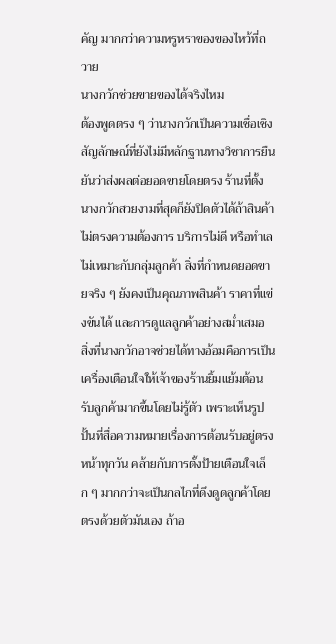คัญ มากกว่าความหรูหราของของไหว้ที่ถวาย
นางกวักช่วยขายของได้จริงไหม
ต้องพูดตรง ๆ ว่านางกวักเป็นความเชื่อเชิงสัญลักษณ์ที่ยังไม่มีหลักฐานทางวิชาการยืนยันว่าส่งผลต่อยอดขายโดยตรง ร้านที่ตั้งนางกวักสวยงามที่สุดก็ยังปิดตัวได้ถ้าสินค้าไม่ตรงความต้องการ บริการไม่ดี หรือทำเลไม่เหมาะกับกลุ่มลูกค้า สิ่งที่กำหนดยอดขายจริง ๆ ยังคงเป็นคุณภาพสินค้า ราคาที่แข่งขันได้ และการดูแลลูกค้าอย่างสม่ำเสมอ
สิ่งที่นางกวักอาจช่วยได้ทางอ้อมคือการเป็นเครื่องเตือนใจให้เจ้าของร้านยิ้มแย้มต้อนรับลูกค้ามากขึ้นโดยไม่รู้ตัว เพราะเห็นรูปปั้นที่สื่อความหมายเรื่องการต้อนรับอยู่ตรงหน้าทุกวัน คล้ายกับการตั้งป้ายเตือนใจเล็ก ๆ มากกว่าจะเป็นกลไกที่ดึงดูดลูกค้าโดยตรงด้วยตัวมันเอง ถ้าอ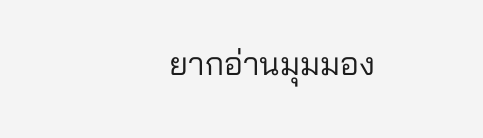ยากอ่านมุมมอง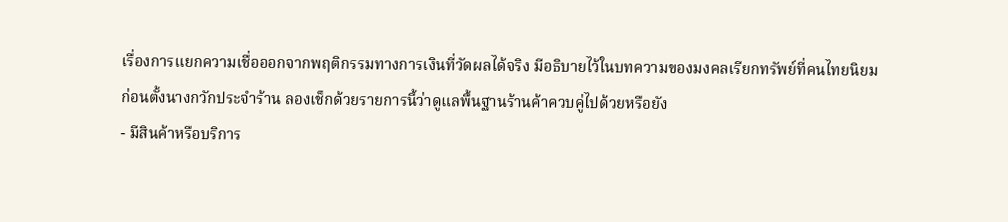เรื่องการแยกความเชื่อออกจากพฤติกรรมทางการเงินที่วัดผลได้จริง มีอธิบายไว้ในบทความของมงคลเรียกทรัพย์ที่คนไทยนิยม
ก่อนตั้งนางกวักประจำร้าน ลองเช็กด้วยรายการนี้ว่าดูแลพื้นฐานร้านค้าควบคู่ไปด้วยหรือยัง
- มีสินค้าหรือบริการ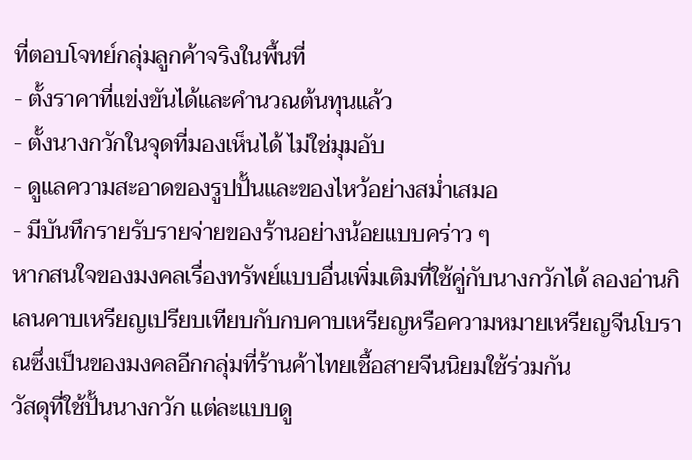ที่ตอบโจทย์กลุ่มลูกค้าจริงในพื้นที่
- ตั้งราคาที่แข่งขันได้และคำนวณต้นทุนแล้ว
- ตั้งนางกวักในจุดที่มองเห็นได้ ไม่ใช่มุมอับ
- ดูแลความสะอาดของรูปปั้นและของไหว้อย่างสม่ำเสมอ
- มีบันทึกรายรับรายจ่ายของร้านอย่างน้อยแบบคร่าว ๆ
หากสนใจของมงคลเรื่องทรัพย์แบบอื่นเพิ่มเติมที่ใช้คู่กับนางกวักได้ ลองอ่านกิเลนคาบเหรียญเปรียบเทียบกับกบคาบเหรียญหรือความหมายเหรียญจีนโบราณซึ่งเป็นของมงคลอีกกลุ่มที่ร้านค้าไทยเชื้อสายจีนนิยมใช้ร่วมกัน
วัสดุที่ใช้ปั้นนางกวัก แต่ละแบบดู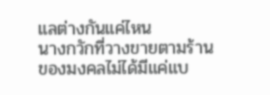แลต่างกันแค่ไหน
นางกวักที่วางขายตามร้านของมงคลไม่ได้มีแค่แบ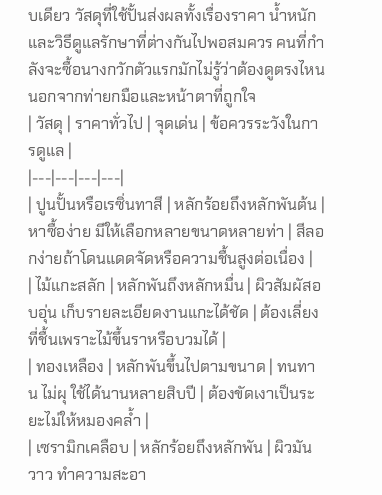บเดียว วัสดุที่ใช้ปั้นส่งผลทั้งเรื่องราคา น้ำหนัก และวิธีดูแลรักษาที่ต่างกันไปพอสมควร คนที่กำลังจะซื้อนางกวักตัวแรกมักไม่รู้ว่าต้องดูตรงไหนนอกจากท่ายกมือและหน้าตาที่ถูกใจ
| วัสดุ | ราคาทั่วไป | จุดเด่น | ข้อควรระวังในการดูแล |
|---|---|---|---|
| ปูนปั้นหรือเรซิ่นทาสี | หลักร้อยถึงหลักพันต้น | หาซื้อง่าย มีให้เลือกหลายขนาดหลายท่า | สีลอกง่ายถ้าโดนแดดจัดหรือความชื้นสูงต่อเนื่อง |
| ไม้แกะสลัก | หลักพันถึงหลักหมื่น | ผิวสัมผัสอบอุ่น เก็บรายละเอียดงานแกะได้ชัด | ต้องเลี่ยงที่ชื้นเพราะไม้ขึ้นราหรือบวมได้ |
| ทองเหลือง | หลักพันขึ้นไปตามขนาด | ทนทาน ไม่ผุ ใช้ได้นานหลายสิบปี | ต้องขัดเงาเป็นระยะไม่ให้หมองคล้ำ |
| เซรามิกเคลือบ | หลักร้อยถึงหลักพัน | ผิวมันวาว ทำความสะอา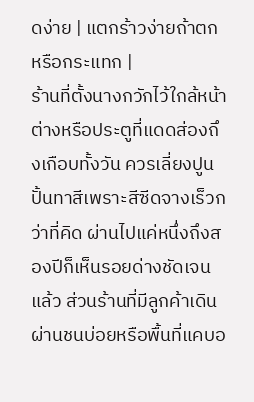ดง่าย | แตกร้าวง่ายถ้าตกหรือกระแทก |
ร้านที่ตั้งนางกวักไว้ใกล้หน้าต่างหรือประตูที่แดดส่องถึงเกือบทั้งวัน ควรเลี่ยงปูนปั้นทาสีเพราะสีซีดจางเร็วกว่าที่คิด ผ่านไปแค่หนึ่งถึงสองปีก็เห็นรอยด่างชัดเจนแล้ว ส่วนร้านที่มีลูกค้าเดินผ่านชนบ่อยหรือพื้นที่แคบอ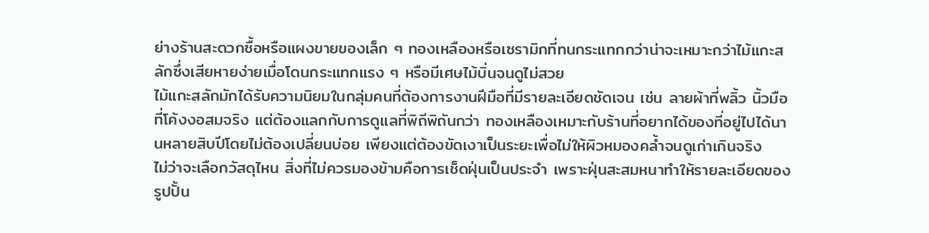ย่างร้านสะดวกซื้อหรือแผงขายของเล็ก ๆ ทองเหลืองหรือเซรามิกที่ทนกระแทกกว่าน่าจะเหมาะกว่าไม้แกะสลักซึ่งเสียหายง่ายเมื่อโดนกระแทกแรง ๆ หรือมีเศษไม้บิ่นจนดูไม่สวย
ไม้แกะสลักมักได้รับความนิยมในกลุ่มคนที่ต้องการงานฝีมือที่มีรายละเอียดชัดเจน เช่น ลายผ้าที่พลิ้ว นิ้วมือที่โค้งงอสมจริง แต่ต้องแลกกับการดูแลที่พิถีพิถันกว่า ทองเหลืองเหมาะกับร้านที่อยากได้ของที่อยู่ไปได้นานหลายสิบปีโดยไม่ต้องเปลี่ยนบ่อย เพียงแต่ต้องขัดเงาเป็นระยะเพื่อไม่ให้ผิวหมองคล้ำจนดูเก่าเกินจริง
ไม่ว่าจะเลือกวัสดุไหน สิ่งที่ไม่ควรมองข้ามคือการเช็ดฝุ่นเป็นประจำ เพราะฝุ่นสะสมหนาทำให้รายละเอียดของรูปปั้น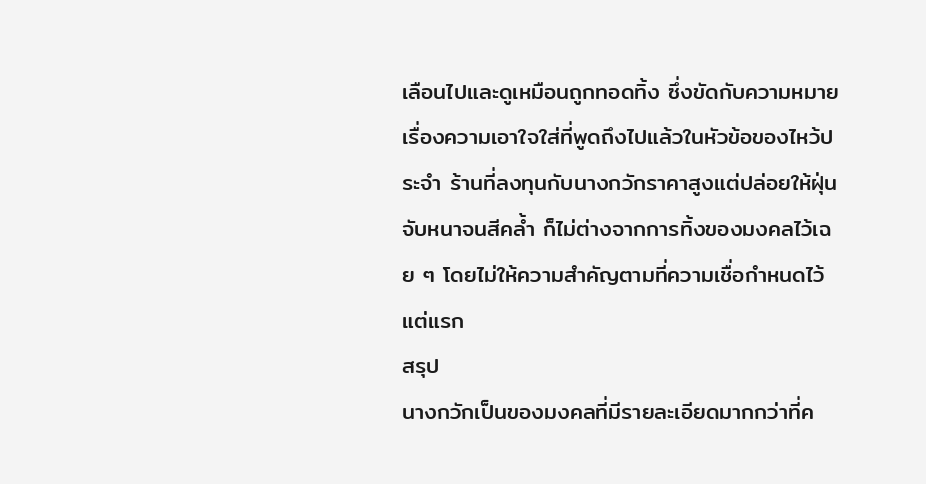เลือนไปและดูเหมือนถูกทอดทิ้ง ซึ่งขัดกับความหมายเรื่องความเอาใจใส่ที่พูดถึงไปแล้วในหัวข้อของไหว้ประจำ ร้านที่ลงทุนกับนางกวักราคาสูงแต่ปล่อยให้ฝุ่นจับหนาจนสีคล้ำ ก็ไม่ต่างจากการทิ้งของมงคลไว้เฉย ๆ โดยไม่ให้ความสำคัญตามที่ความเชื่อกำหนดไว้แต่แรก
สรุป
นางกวักเป็นของมงคลที่มีรายละเอียดมากกว่าที่ค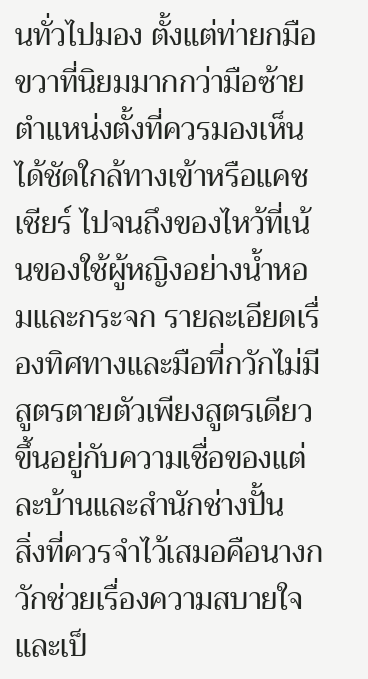นทั่วไปมอง ตั้งแต่ท่ายกมือขวาที่นิยมมากกว่ามือซ้าย ตำแหน่งตั้งที่ควรมองเห็นได้ชัดใกล้ทางเข้าหรือแคชเชียร์ ไปจนถึงของไหว้ที่เน้นของใช้ผู้หญิงอย่างน้ำหอมและกระจก รายละเอียดเรื่องทิศทางและมือที่กวักไม่มีสูตรตายตัวเพียงสูตรเดียว ขึ้นอยู่กับความเชื่อของแต่ละบ้านและสำนักช่างปั้น
สิ่งที่ควรจำไว้เสมอคือนางกวักช่วยเรื่องความสบายใจและเป็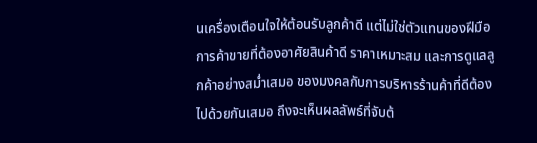นเครื่องเตือนใจให้ต้อนรับลูกค้าดี แต่ไม่ใช่ตัวแทนของฝีมือการค้าขายที่ต้องอาศัยสินค้าดี ราคาเหมาะสม และการดูแลลูกค้าอย่างสม่ำเสมอ ของมงคลกับการบริหารร้านค้าที่ดีต้องไปด้วยกันเสมอ ถึงจะเห็นผลลัพธ์ที่จับต้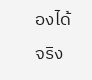องได้จริง